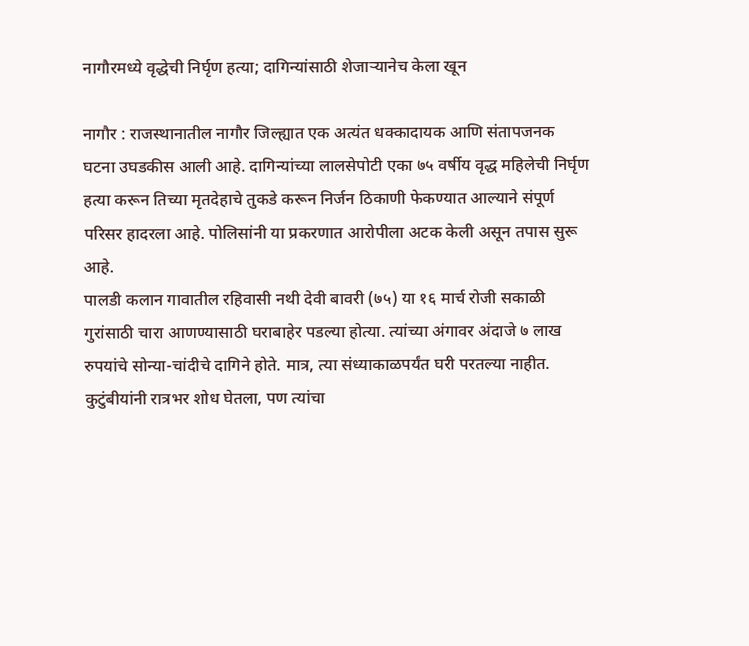नागौरमध्ये वृद्धेची निर्घृण हत्या; दागिन्यांसाठी शेजाऱ्यानेच केला खून

नागौर : राजस्थानातील नागौर जिल्ह्यात एक अत्यंत धक्कादायक आणि संतापजनक घटना उघडकीस आली आहे. दागिन्यांच्या लालसेपोटी एका ७५ वर्षीय वृद्ध महिलेची निर्घृण हत्या करून तिच्या मृतदेहाचे तुकडे करून निर्जन ठिकाणी फेकण्यात आल्याने संपूर्ण परिसर हादरला आहे. पोलिसांनी या प्रकरणात आरोपीला अटक केली असून तपास सुरू आहे.
पालडी कलान गावातील रहिवासी नथी देवी बावरी (७५) या १६ मार्च रोजी सकाळी गुरांसाठी चारा आणण्यासाठी घराबाहेर पडल्या होत्या. त्यांच्या अंगावर अंदाजे ७ लाख रुपयांचे सोन्या-चांदीचे दागिने होते. मात्र, त्या संध्याकाळपर्यंत घरी परतल्या नाहीत. कुटुंबीयांनी रात्रभर शोध घेतला, पण त्यांचा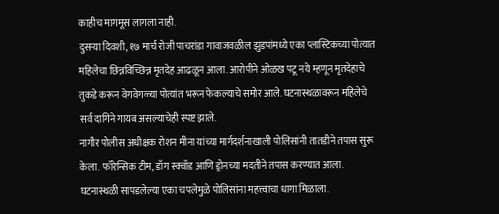काहीच मागमूस लागला नाही.
दुसऱ्या दिवशी, १७ मार्च रोजी पाचरांडा गावाजवळील झुडपांमध्ये एका प्लास्टिकच्या पोत्यात महिलेचा छिन्नविच्छिन्न मृतदेह आढळून आला. आरोपीने ओळख पटू नये म्हणून मृतदेहाचे तुकडे करून वेगवेगळ्या पोत्यांत भरून फेकल्याचे समोर आले. घटनास्थळावरून महिलेचे सर्व दागिने गायब असल्याचेही स्पष्ट झाले.
नागौर पोलीस अधीक्षक रोशन मीना यांच्या मार्गदर्शनाखाली पोलिसांनी तातडीने तपास सुरू केला. फॉरेन्सिक टीम, डॉग स्क्वॉड आणि ड्रोनच्या मदतीने तपास करण्यात आला. घटनास्थळी सापडलेल्या एका चपलेमुळे पोलिसांना महत्त्वाचा धागा मिळाला.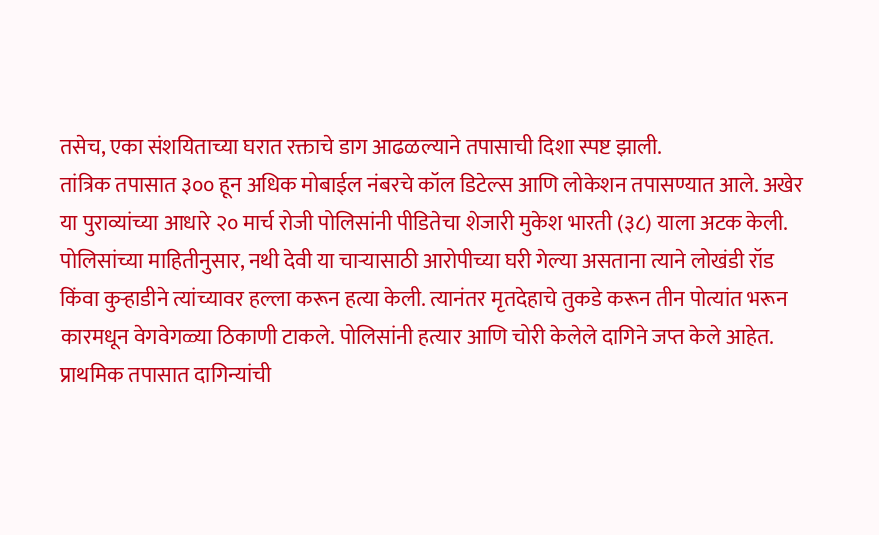तसेच, एका संशयिताच्या घरात रक्ताचे डाग आढळल्याने तपासाची दिशा स्पष्ट झाली.
तांत्रिक तपासात ३०० हून अधिक मोबाईल नंबरचे कॉल डिटेल्स आणि लोकेशन तपासण्यात आले. अखेर या पुराव्यांच्या आधारे २० मार्च रोजी पोलिसांनी पीडितेचा शेजारी मुकेश भारती (३८) याला अटक केली.
पोलिसांच्या माहितीनुसार, नथी देवी या चाऱ्यासाठी आरोपीच्या घरी गेल्या असताना त्याने लोखंडी रॉड किंवा कुऱ्हाडीने त्यांच्यावर हल्ला करून हत्या केली. त्यानंतर मृतदेहाचे तुकडे करून तीन पोत्यांत भरून कारमधून वेगवेगळ्या ठिकाणी टाकले. पोलिसांनी हत्यार आणि चोरी केलेले दागिने जप्त केले आहेत.
प्राथमिक तपासात दागिन्यांची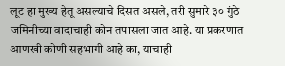लूट हा मुख्य हेतू असल्याचे दिसत असले, तरी सुमारे ३० गुंठे जमिनीच्या वादाचाही कोन तपासला जात आहे. या प्रकरणात आणखी कोणी सहभागी आहे का, याचाही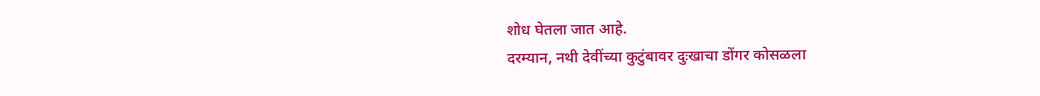शोध घेतला जात आहे.
दरम्यान, नथी देवींच्या कुटुंबावर दुःखाचा डोंगर कोसळला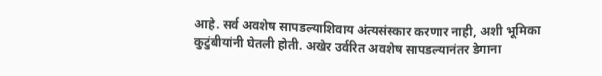आहे. सर्व अवशेष सापडल्याशिवाय अंत्यसंस्कार करणार नाही, अशी भूमिका कुटुंबीयांनी घेतली होती. अखेर उर्वरित अवशेष सापडल्यानंतर डेगाना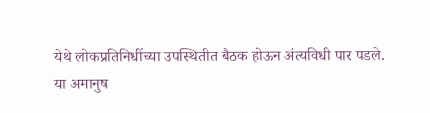येथे लोकप्रतिनिधींच्या उपस्थितीत बैठक होऊन अंत्यविधी पार पडले.
या अमानुष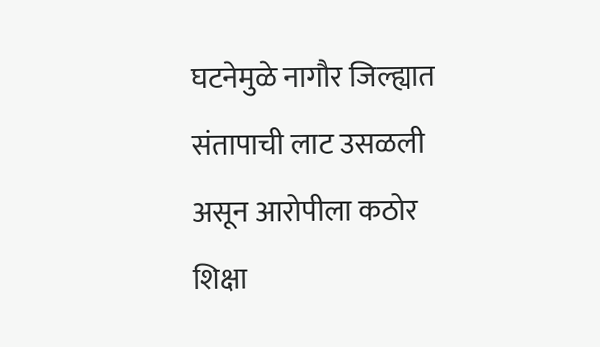घटनेमुळे नागौर जिल्ह्यात संतापाची लाट उसळली असून आरोपीला कठोर शिक्षा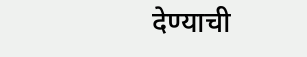देण्याची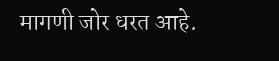मागणी जोर धरत आहे.